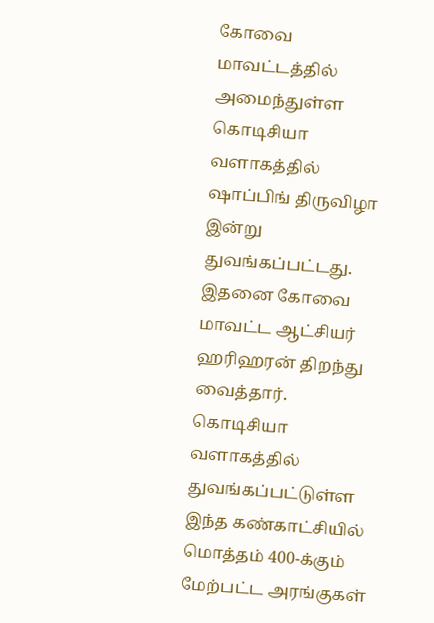கோவை மாவட்டத்தில் அமைந்துள்ள கொடிசியா வளாகத்தில் ஷாப்பிங் திருவிழா இன்று துவங்கப்பட்டது. இதனை கோவை மாவட்ட ஆட்சியர் ஹரிஹரன் திறந்து வைத்தார்.
கொடிசியா வளாகத்தில் துவங்கப்பட்டுள்ள இந்த கண்காட்சியில் மொத்தம் 400-க்கும் மேற்பட்ட அரங்குகள்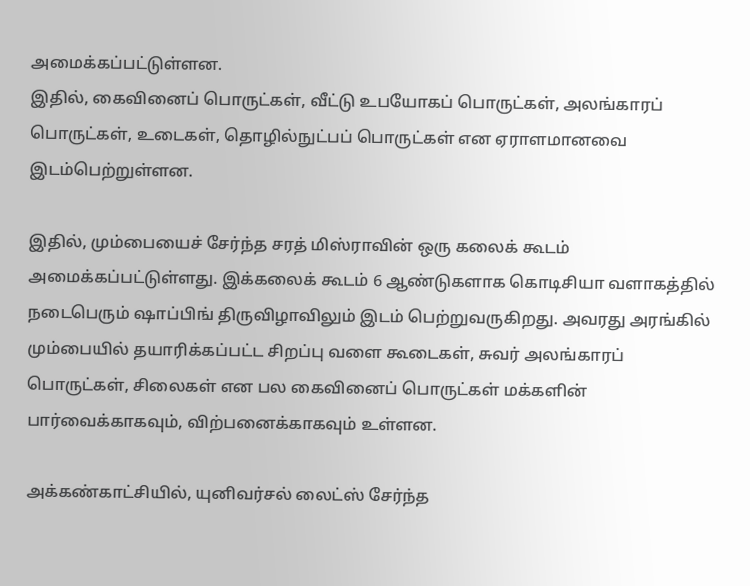அமைக்கப்பட்டுள்ளன.
இதில், கைவினைப் பொருட்கள், வீட்டு உபயோகப் பொருட்கள், அலங்காரப் பொருட்கள், உடைகள், தொழில்நுட்பப் பொருட்கள் என ஏராளமானவை இடம்பெற்றுள்ளன.

இதில், மும்பையைச் சேர்ந்த சரத் மிஸ்ராவின் ஒரு கலைக் கூடம் அமைக்கப்பட்டுள்ளது. இக்கலைக் கூடம் 6 ஆண்டுகளாக கொடிசியா வளாகத்தில் நடைபெரும் ஷாப்பிங் திருவிழாவிலும் இடம் பெற்றுவருகிறது. அவரது அரங்கில் மும்பையில் தயாரிக்கப்பட்ட சிறப்பு வளை கூடைகள், சுவர் அலங்காரப் பொருட்கள், சிலைகள் என பல கைவினைப் பொருட்கள் மக்களின் பார்வைக்காகவும், விற்பனைக்காகவும் உள்ளன.

அக்கண்காட்சியில், யுனிவர்சல் லைட்ஸ் சேர்ந்த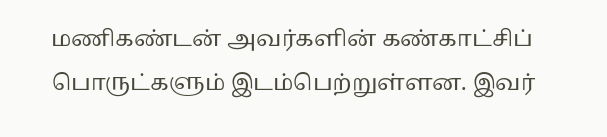மணிகண்டன் அவர்களின் கண்காட்சிப் பொருட்களும் இடம்பெற்றுள்ளன. இவர்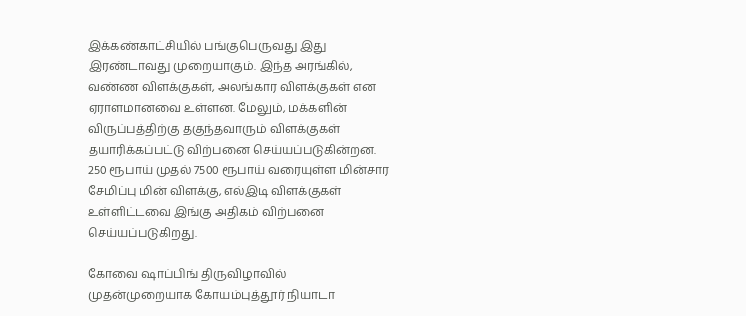இக்கண்காட்சியில் பங்குபெருவது இது இரண்டாவது முறையாகும். இந்த அரங்கில், வண்ண விளக்குகள், அலங்கார விளக்குகள் என ஏராளமானவை உள்ளன. மேலும், மக்களின் விருப்பத்திற்கு தகுந்தவாரும் விளக்குகள் தயாரிக்கப்பட்டு விற்பனை செய்யப்படுகின்றன. 250 ரூபாய் முதல் 7500 ரூபாய் வரையுள்ள மின்சார சேமிப்பு மின் விளக்கு, எல்இடி விளக்குகள் உள்ளிட்டவை இங்கு அதிகம் விற்பனை செய்யப்படுகிறது.

கோவை ஷாப்பிங் திருவிழாவில் முதன்முறையாக கோயம்புத்தூர் நியாடா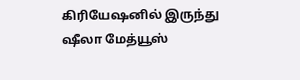கிரியேஷனில் இருந்து ஷீலா மேத்யூஸ்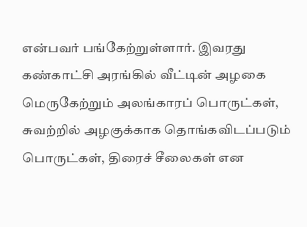என்பவர் பங்கேற்றுள்ளார். இவரது கண்காட்சி அரங்கில் வீட்டின் அழகை மெருகேற்றும் அலங்காரப் பொருட்கள், சுவற்றில் அழகுக்காக தொங்கவிடப்படும் பொருட்கள், திரைச் சீலைகள் என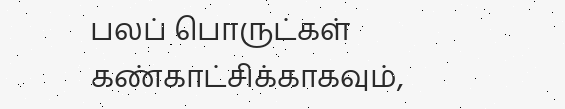பலப் பொருட்கள் கண்காட்சிக்காகவும்,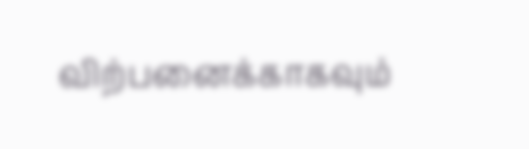விற்பனைக்காகவும்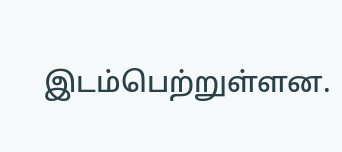இடம்பெற்றுள்ளன.